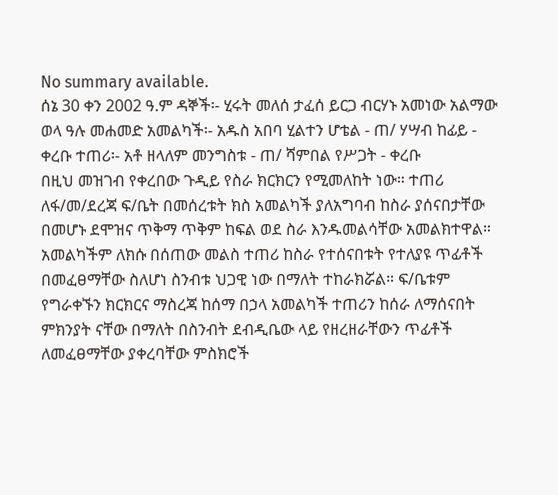No summary available.
ሰኔ 30 ቀን 2002 ዓ.ም ዳኞች፡- ሂሩት መለሰ ታፈሰ ይርጋ ብርሃኑ አመነው አልማው ወላ ዓሉ መሐመድ አመልካች፡- አዱስ አበባ ሂልተን ሆቴል - ጠ/ ሃሣብ ከፊይ - ቀረቡ ተጠሪ፡- አቶ ዘላለም መንግስቱ - ጠ/ ሻምበል የሥጋት - ቀረቡ
በዚህ መዝገብ የቀረበው ጉዲይ የስራ ክርክርን የሚመለከት ነው። ተጠሪ ለፋ/መ/ደረጃ ፍ/ቤት በመሰረቱት ክስ አመልካች ያለአግባብ ከስራ ያሰናበታቸው በመሆኑ ደሞዝና ጥቅማ ጥቅም ከፍል ወደ ስራ እንዱመልሳቸው አመልክተዋል። አመልካችም ለክሱ በሰጠው መልስ ተጠሪ ከስራ የተሰናበቱት የተለያዩ ጥፊቶች በመፈፀማቸው ስለሆነ ስንብቱ ህጋዊ ነው በማለት ተከራክሯል። ፍ/ቤቱም የግራቀኙን ክርክርና ማስረጃ ከሰማ በኃላ አመልካች ተጠሪን ከሰራ ለማሰናበት ምክንያት ናቸው በማለት በስንብት ደብዲቤው ላይ የዘረዘራቸውን ጥፊቶች ለመፈፀማቸው ያቀረባቸው ምስክሮች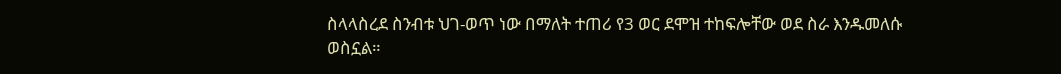ስላላስረደ ስንብቱ ህገ-ወጥ ነው በማለት ተጠሪ የ3 ወር ደሞዝ ተከፍሎቸው ወደ ስራ እንዱመለሱ ወስኗል።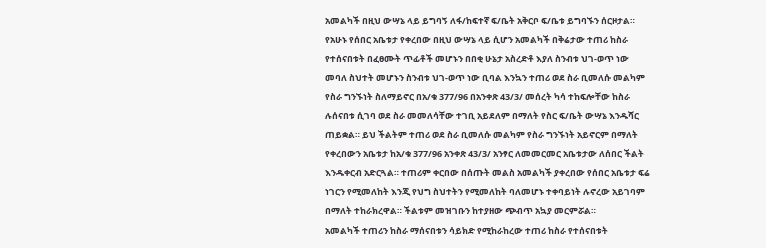አመልካች በዚህ ውሣኔ ላይ ይግባኝ ለፋ/ከፍተኛ ፍ/ቤት አቅርቦ ፍ/ቤቱ ይግባኙን ሰርዞታል።
የአሁኑ የሰበር አቤቱታ የቀረበው በዚህ ውሣኔ ላይ ሲሆን አመልካች በቅሬታው ተጠሪ ከስራ የተሰናበቱት በፈፀሙት ጥፊቶች መሆኑን በበቂ ሁኔታ አስረድቶ እያለ ስንብቱ ህገ-ወጥ ነው መባለ ስህተት መሆኑን ስንብቱ ህገ-ወጥ ነው ቢባል እንኳን ተጠሪ ወደ ስራ ቢመለሱ መልካም የስራ ግንኙነት ስለማይኖር በአ/ቁ 377/96 በአንቀጽ 43/3/ መሰረት ካሳ ተከፍሎቸው ከስራ ሉሰናበቱ ሲገባ ወደ ስራ መመለሳቸው ተገቢ አይደለም በማለት የስር ፍ/ቤት ውሣኔ እንዱሻር ጠይቋል። ይህ ችልትም ተጠሪ ወደ ስራ ቢመለሱ መልካም የስራ ግንኙነት አይኖርም በማለት የቀረበውን አቤቱታ ከአ/ቁ 377/96 አንቀጽ 43/3/ አንፃር ለመመርመር አቤቱታው ለሰበር ችልት እንዱቀርብ አድርጓል። ተጠሪም ቀርበው በሰጡት መልስ አመልካች ያቀረበው የሰበር አቤቱታ ፍሬ ነገርን የሚመለከት እንጂ የህግ ስህተትን የሚመለከት ባለመሆኑ ተቀባይነት ሉኖረው አይገባም በማለት ተከራክረዋል። ችልቱም መዝገቡን ከተያዘው ጭብጥ አኳያ መርምሯል።
አመልካች ተጠሪን ከስራ ማሰናበቱን ሳይክድ የሚከራከረው ተጠሪ ከስራ የተሰናበቱት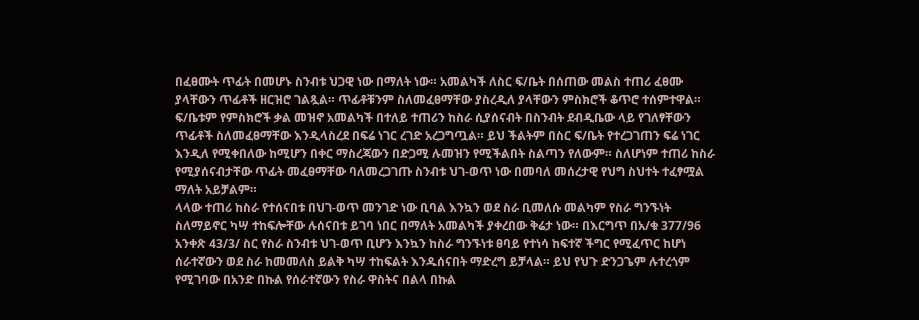በፈፀሙት ጥፊት በመሆኑ ስንብቱ ህጋዊ ነው በማለት ነው። አመልካች ለስር ፍ/ቤት በሰጠው መልስ ተጠሪ ፈፀሙ ያላቸውን ጥፊቶች ዘርዝሮ ገልጿል። ጥፊቶቹንም ስለመፈፀማቸው ያስረዲለ ያላቸውን ምስክሮች ቆጥሮ ተሰምተዋል። ፍ/ቤቱም የምስክሮች ቃል መዝኖ አመልካች በተለይ ተጠሪን ከስራ ሲያሰናብት በስንብት ደብዲቤው ላይ የገለፃቸውን ጥፊቶች ስለመፈፀማቸው እንዲላስረደ በፍሬ ነገር ረገድ አረጋግጧል። ይህ ችልትም በስር ፍ/ቤት የተረጋገጠን ፍሬ ነገር እንዲለ የሚቀበለው ከሚሆን በቀር ማስረጃውን በድጋሚ ሉመዝን የሚችልበት ስልጣን የለውም። ስለሆነም ተጠሪ ከስራ የሚያሰናብታቸው ጥፊት መፈፀማቸው ባለመረጋገጡ ስንብቱ ህገ-ወጥ ነው በመባለ መሰረታዊ የህግ ስህተት ተፈፃሟል ማለት አይቻልም።
ላላው ተጠሪ ከስራ የተሰናበቱ በህገ-ወጥ መንገድ ነው ቢባል እንኳን ወደ ስራ ቢመለሱ መልካም የስራ ግንኙነት ስለማይኖር ካሣ ተከፍሎቸው ሉሰናበቱ ይገባ ነበር በማለት አመልካች ያቀረበው ቅሬታ ነው። በእርግጥ በአ/ቁ 377/96 አንቀጽ 43/3/ ስር የስራ ስንብቱ ህገ-ወጥ ቢሆን እንኳን ከስራ ግንኙነቱ ፀባይ የተነሳ ከፍተኛ ችግር የሚፈጥር ከሆነ ሰራተኛውን ወደ ስራ ከመመለስ ይልቅ ካሣ ተከፍልት እንዱሰናበት ማድረግ ይቻላል። ይህ የህጉ ድንጋጌም ሉተረጎም የሚገባው በአንድ በኩል የሰራተኛውን የስራ ዋስትና በልላ በኩል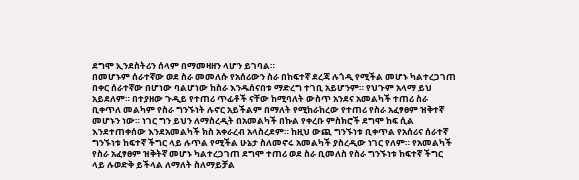ደግሞ ኢንደስትሪን ሰላም በማመዛዘን ላሆን ይገባል።
በመሆኑም ሰራተኛው ወደ ስራ መመለሱ የአሰሪውን ስራ በከፍተኛ ደረጃ ሉጎዲ የሚችል መሆኑ ካልተረጋገጠ በቀር ሰራተኛው በሆነው ባልሆነው ከስራ እንዱሰናበቱ ማድረግ ተገቢ አይሆንም። የህጉም አላማ ይህ አይደለም። በተያዘው ጉዲይ የተጠሪ ጥፊቶች ናቸው ከሚባለት ውስጥ አንደና አመልካች ተጠሪ ስራ ቢቀጥለ መልካም የስራ ግንኙነት ሉኖር አይችልም በማለት የሚከራከረው የተጠሪ የስራ አፈፃፀም ዝቅተኛ መሆኑን ነው። ነገር ግን ይህን ለማስረዲት በአመልካች በኩል የቀረቡ ምስክሮች ደግሞ ከፍ ሲል እንደተጠቀሰው እንደአመልካች ክስ አቀራረብ አላስረደም። ከዚህ ውጪ ግንኙነቱ ቢቀጥል የአሰሪና ሰራተኛ ግንኙነቱ ከፍተኛ ችግር ላይ ሉጥል የሚችል ሁኔታ ስለመኖሩ አመልካች ያስረዲው ነገር የለም። የአመልካች የስራ አፈፃፀም ዝቅትኛ መሆኑ ካልተረጋገጠ ደግሞ ተጠሪ ወደ ስራ ቢመለስ የስራ ግንኙነቱ ከፍተኛ ችግር ላይ ሉወድቅ ይችላል ለማለት ስለማይቻል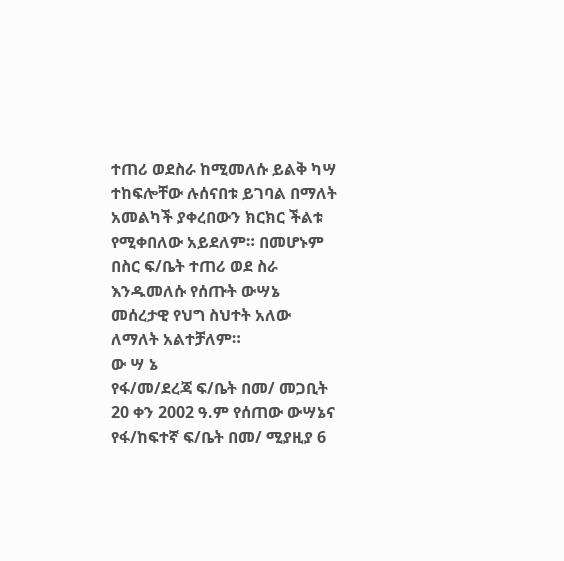ተጠሪ ወደስራ ከሚመለሱ ይልቅ ካሣ ተከፍሎቸው ሉሰናበቱ ይገባል በማለት አመልካች ያቀረበውን ክርክር ችልቱ የሚቀበለው አይደለም። በመሆኑም በስር ፍ/ቤት ተጠሪ ወደ ስራ እንዱመለሱ የሰጡት ውሣኔ መሰረታዊ የህግ ስህተት አለው ለማለት አልተቻለም።
ው ሣ ኔ
የፋ/መ/ደረጃ ፍ/ቤት በመ/ መጋቢት 20 ቀን 2002 ዓ.ም የሰጠው ውሣኔና የፋ/ከፍተኛ ፍ/ቤት በመ/ ሚያዚያ 6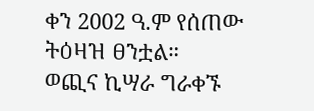ቀን 2002 ዓ.ም የሰጠው ትዕዛዝ ፀንቷል።
ወጪና ኪሣራ ግራቀኙ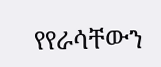የየራሳቸውን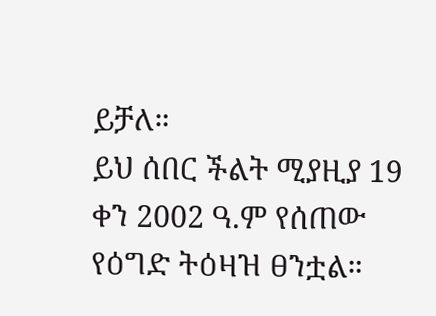ይቻለ።
ይህ ሰበር ችልት ሚያዚያ 19 ቀን 2002 ዓ.ም የሰጠው የዕግድ ትዕዛዝ ፀንቷል።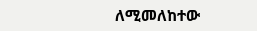ለሚመለከተው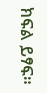ክፍል ይፃፍ።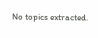No topics extracted.